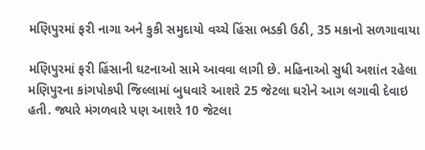મણિપુરમાં ફરી નાગા અને કુકી સમુદાયો વચ્ચે હિંસા ભડકી ઉઠી, 35 મકાનો સળગાવાયા

મણિપુરમાં ફરી હિંસાની ઘટનાઓ સામે આવવા લાગી છે. મહિનાઓ સુધી અશાંત રહેલા મણિપુરના કાંગપોકપી જિલ્લામાં બુધવારે આશરે 25 જેટલા ઘરોને આગ લગાવી દેવાઇ હતી. જ્યારે મંગળવારે પણ આશરે 10 જેટલા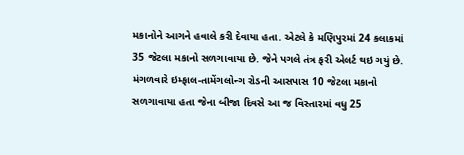મકાનોને આગને હવાલે કરી દેવાયા હતા. એટલે કે મણિપુરમાં 24 કલાકમાં 35 જેટલા મકાનો સળગાવાયા છે. જેને પગલે તંત્ર ફરી એલર્ટ થઇ ગયું છે.
મંગળવારે ઇમ્ફાલ-તામેંગલોન્ગ રોડની આસપાસ 10 જેટલા મકાનો સળગાવાયા હતા જેના બીજા દિવસે આ જ વિસ્તારમાં વધુ 25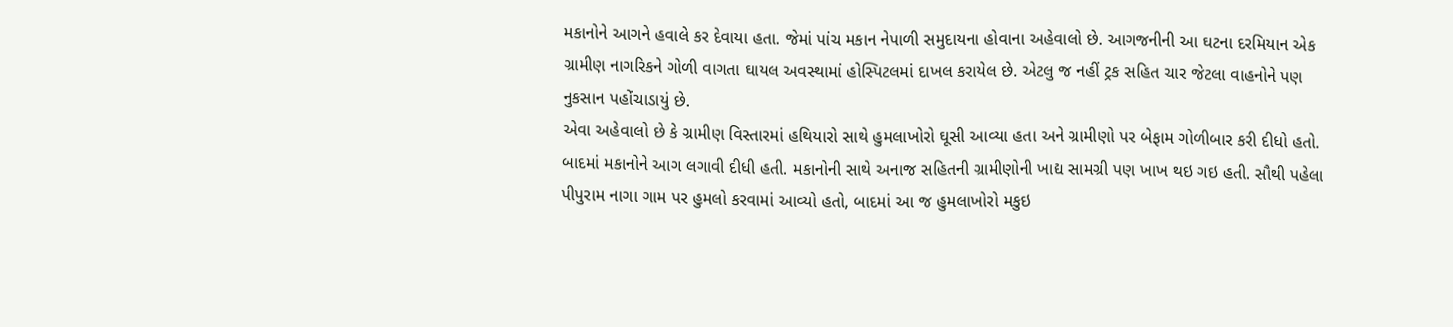મકાનોને આગને હવાલે કર દેવાયા હતા. જેમાં પાંચ મકાન નેપાળી સમુદાયના હોવાના અહેવાલો છે. આગજનીની આ ઘટના દરમિયાન એક ગ્રામીણ નાગરિકને ગોળી વાગતા ઘાયલ અવસ્થામાં હોસ્પિટલમાં દાખલ કરાયેલ છે. એટલુ જ નહીં ટ્રક સહિત ચાર જેટલા વાહનોને પણ નુકસાન પહોંચાડાયું છે.
એવા અહેવાલો છે કે ગ્રામીણ વિસ્તારમાં હથિયારો સાથે હુમલાખોરો ઘૂસી આવ્યા હતા અને ગ્રામીણો પર બેફામ ગોળીબાર કરી દીધો હતો. બાદમાં મકાનોને આગ લગાવી દીધી હતી. મકાનોની સાથે અનાજ સહિતની ગ્રામીણોની ખાદ્ય સામગ્રી પણ ખાખ થઇ ગઇ હતી. સૌથી પહેલા પીપુરામ નાગા ગામ પર હુમલો કરવામાં આવ્યો હતો, બાદમાં આ જ હુમલાખોરો મકુઇ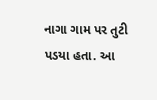નાગા ગામ પર તુટી પડયા હતા. આ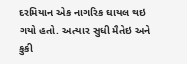દરમિયાન એક નાગરિક ઘાયલ થઇ ગયો હતો. અત્યાર સુધી મૈતેઇ અને કુકી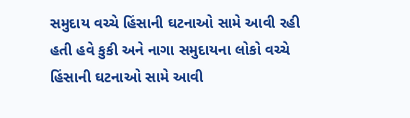સમુદાય વચ્ચે હિંસાની ઘટનાઓ સામે આવી રહી હતી હવે કુકી અને નાગા સમુદાયના લોકો વચ્ચે હિંસાની ઘટનાઓ સામે આવી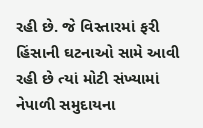રહી છે. જે વિસ્તારમાં ફરી હિંસાની ઘટનાઓ સામે આવી રહી છે ત્યાં મોટી સંખ્યામાં નેપાળી સમુદાયના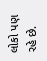લોકો પણ રહે છે.